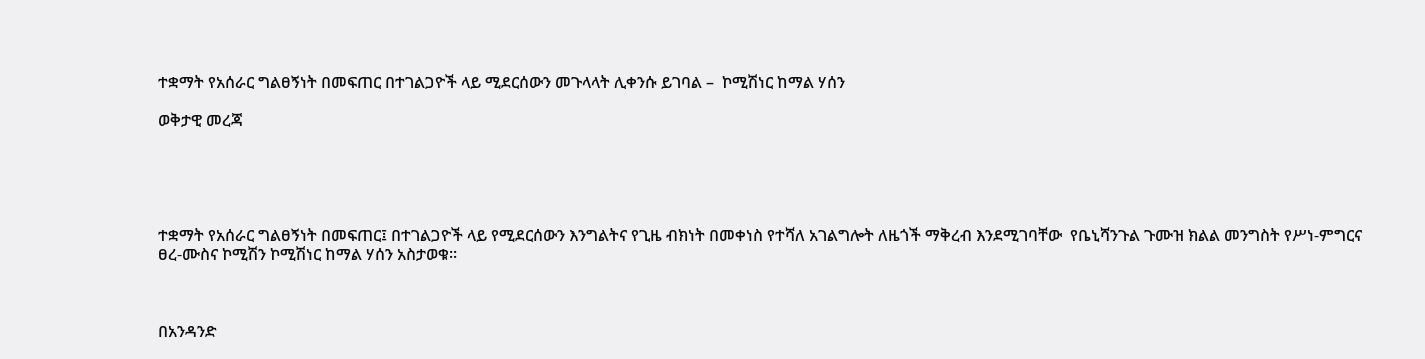ተቋማት የአሰራር ግልፀኝነት በመፍጠር በተገልጋዮች ላይ ሚደርሰውን መጉላላት ሊቀንሱ ይገባል –  ኮሚሽነር ከማል ሃሰን

ወቅታዊ መረጃ





ተቋማት የአሰራር ግልፀኝነት በመፍጠር፤ በተገልጋዮች ላይ የሚደርሰውን እንግልትና የጊዜ ብክነት በመቀነስ የተሻለ አገልግሎት ለዜጎች ማቅረብ እንደሚገባቸው  የቤኒሻንጉል ጉሙዝ ክልል መንግስት የሥነ-ምግርና ፀረ-ሙስና ኮሚሽን ኮሚሽነር ከማል ሃሰን አስታወቁ፡፡



በአንዳንድ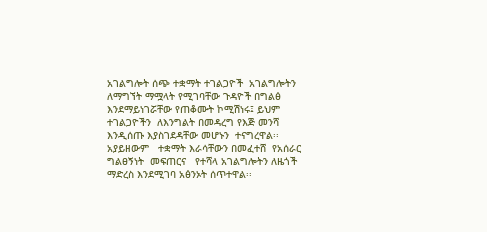አገልግሎት ሰጭ ተቋማት ተገልጋዮች  አገልግሎትን ለማግኘት ማሟላት የሚገባቸው ጉዳዮች በግልፅ እንደማይነገሯቸው የጠቆሙት ኮሚሽነሩ፤ ይህም ተገልጋዮችን  ለእንግልት በመዳረግ የእጅ መንሻ እንዲሰጡ እያስገደዳቸው መሆኑን  ተናግረዋል፡፡    አያይዘውም   ተቋማት እራሳቸውን በመፈተሸ  የአሰራር ግልፀኝነት  መፍጠርና   የተሻላ አገልግሎትን ለዜጎች ማድረስ እንደሚገባ አፅንኦት ሰጥተዋል፡፡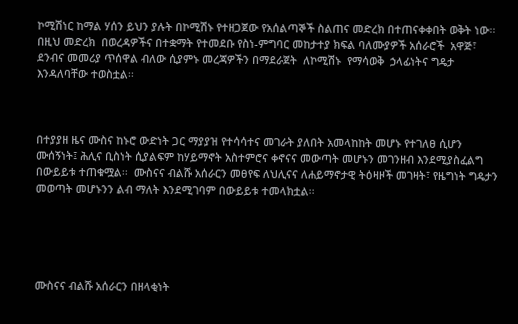ኮሚሽነር ከማል ሃሰን ይህን ያሉት በኮሚሽኑ የተዘጋጀው የአሰልጣኞች ስልጠና መድረክ በተጠናቀቀበት ወቅት ነው፡፡ በዚህ መድረክ  በወረዳዎችና በተቋማት የተመደቡ የስነ-ምግባር መከታተያ ክፍል ባለሙያዎች አሰራሮች  አዋጅ፣  ደንብና መመሪያ ጥሰዋል ብለው ሲያምኑ መረጃዎችን በማደራጀት  ለኮሚሽኑ  የማሳወቅ  ኃላፊነትና ግዴታ እንዳለባቸው ተወስቷል፡፡



በተያያዘ ዜና ሙስና ከኑሮ ውድነት ጋር ማያያዝ የተሳሳተና መገራት ያለበት አመላከከት መሆኑ የተገለፀ ሲሆን ሙሰኝነት፤ ሕሊና ቢስነት ሲያልፍም ከሃይማኖት አስተምሮና ቀኖናና መውጣት መሆኑን መገንዘብ እንደሚያስፈልግ በውይይቱ ተጠቁሟል፡፡  ሙስናና ብልሹ አሰራርን መፀየፍ ለህሊናና ለሐይማኖታዊ ትዕዛዞች መገዛት፣ የዜግነት ግዴታን መወጣት መሆኑንን ልብ ማለት እንደሚገባም በውይይቱ ተመላክቷል፡፡





ሙስናና ብልሹ አሰራርን በዘላቂነት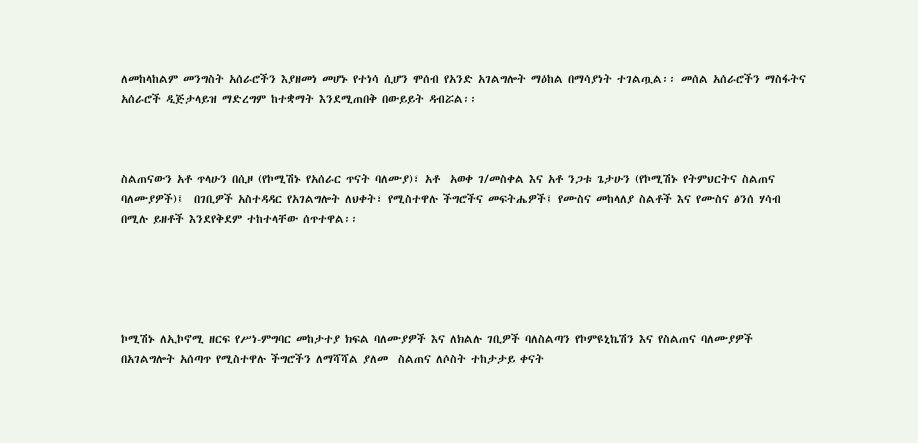ለመከላከልም መንግስት አሰራሮችን እያዘመነ መሆኑ የተነሳ ሲሆን ሞሰብ የአንድ አገልግሎት ማዕከል በማሳያነት ተገልጧል፡፡ መሰል አሰራሮችን ማስፋትና አሰራሮች ዲጅታላይዝ ማድረግም ከተቋማት እንደሚጠበቅ በውይይት ዳብሯል፡፡



ስልጠናውን አቶ ጥላሁን በሲዞ (የኮሚሽኑ የአሰራር ጥናት ባለሙያ)፣ አቶ  አወቀ ገ/መስቀል እና አቶ ንጋቱ ጌታሁን (የኮሚሽኑ የትምህርትና ስልጠና  ባለሙያዎች)፤  በገቢዎች አስተዳዳር የአገልግሎት ለህቀት፣ የሚስተዋሉ ችግሮችና መፍትሔዎች፤ የሙስና መከላለያ ስልቶች እና የሙስና ፅንሰ ሃሳብ በሚሉ ይዘቶች እንደየቅደም ተከተላቸው ሰጥተዋል፡፡





ኮሚሽኑ ለኢኮኖሚ ዘርፍ የሥነ-ምግባር መከታተያ ክፍል ባለሙያዎች እና ለክልሉ ገቢዎች ባለስልጣን የኮምዩኒኬሽን እና የስልጠና ባለሙያዎች በአገልግሎት አሰጣጥ የሚስተዋሉ ችግሮችን ለማሻሻል ያለመ  ስልጠና ለሶስት ተከታታይ ቀናት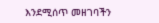እንደሚሰጥ መዘገባችን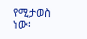የሚታወስ ነው፡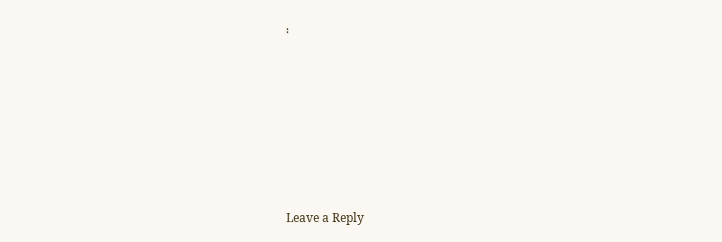፡







Leave a Reply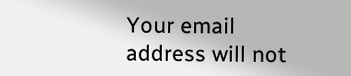Your email address will not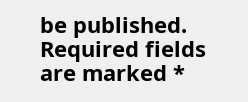be published. Required fields are marked *